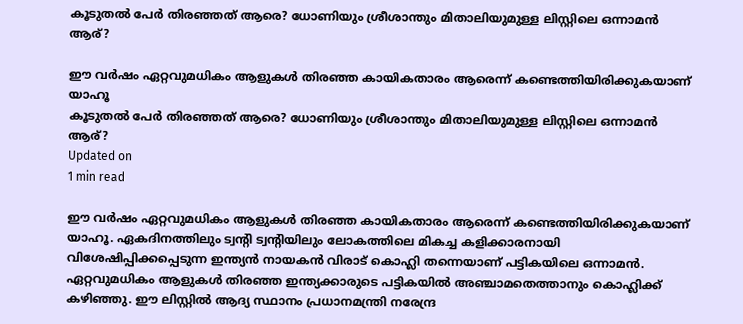കൂടുതല്‍ പേര്‍ തിരഞ്ഞത് ആരെ? ധോണിയും ശ്രീശാന്തും മിതാലിയുമുള്ള ലിസ്റ്റിലെ ഒന്നാമന്‍ ആര്?

ഈ വര്‍ഷം ഏറ്റവുമധികം ആളുകള്‍ തിരഞ്ഞ കായികതാരം ആരെന്ന് കണ്ടെത്തിയിരിക്കുകയാണ് യാഹൂ
കൂടുതല്‍ പേര്‍ തിരഞ്ഞത് ആരെ? ധോണിയും ശ്രീശാന്തും മിതാലിയുമുള്ള ലിസ്റ്റിലെ ഒന്നാമന്‍ ആര്?
Updated on
1 min read

ഈ വര്‍ഷം ഏറ്റവുമധികം ആളുകള്‍ തിരഞ്ഞ കായികതാരം ആരെന്ന് കണ്ടെത്തിയിരിക്കുകയാണ് യാഹൂ. ഏകദിനത്തിലും ട്വന്റി ട്വന്റിയിലും ലോകത്തിലെ മികച്ച കളിക്കാരനായി വിശേഷിപ്പിക്കപ്പെടുന്ന ഇന്ത്യന്‍ നായകന്‍ വിരാട് കൊഹ്ലി തന്നെയാണ് പട്ടികയിലെ ഒന്നാമന്‍. ഏറ്റവുമധികം ആളുകള്‍ തിരഞ്ഞ ഇന്ത്യക്കാരുടെ പട്ടികയില്‍ അഞ്ചാമതെത്താനും കൊഹ്ലിക്ക് കഴിഞ്ഞു. ഈ ലിസ്റ്റില്‍ ആദ്യ സ്ഥാനം പ്രധാനമന്ത്രി നരേന്ദ്ര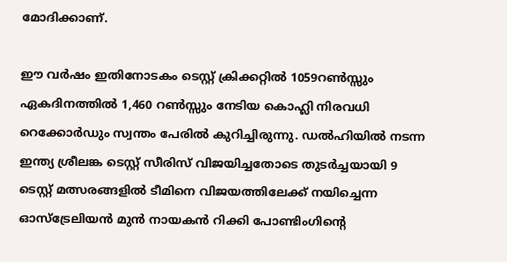മോദിക്കാണ്.

ഈ വര്‍ഷം ഇതിനോടകം ടെസ്റ്റ് ക്രിക്കറ്റില്‍ 1059റണ്‍സ്സും ഏകദിനത്തില്‍ 1,460 റണ്‍സ്സും നേടിയ കൊഹ്ലി നിരവധി റെക്കോര്‍ഡും സ്വന്തം പേരില്‍ കുറിച്ചിരുന്നു. ഡല്‍ഹിയില്‍ നടന്ന ഇന്ത്യ ശ്രീലങ്ക ടെസ്റ്റ് സീരിസ് വിജയിച്ചതോടെ തുടര്‍ച്ചയായി 9 ടെസ്റ്റ് മത്സരങ്ങളില്‍ ടീമിനെ വിജയത്തിലേക്ക് നയിച്ചെന്ന ഓസ്‌ട്രേലിയന്‍ മുന്‍ നായകന്‍ റിക്കി പോണ്ടിംഗിന്റെ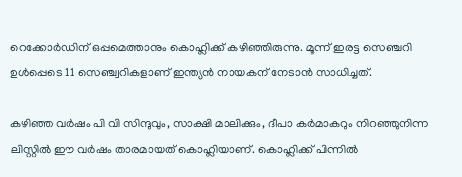റെക്കോര്‍ഡിന് ഒപ്പമെത്താനും കൊഹ്ലിക്ക് കഴിഞ്ഞിരുന്നു. മൂന്ന് ഇരട്ട സെഞ്ചറി ഉള്‍പ്പെടെ 11 സെഞ്ച്വറികളാണ് ഇന്ത്യന്‍ നായകന് നേടാന്‍ സാധിച്ചത്.

കഴിഞ്ഞ വര്‍ഷം പി വി സിന്ദുവും, സാക്ഷി മാലിക്കും, ദീപാ കര്‍മാകറും നിറഞ്ഞുനിന്ന ലിസ്റ്റില്‍ ഈ വര്‍ഷം താരമായത് കൊഹ്ലിയാണ്. കൊഹ്ലിക്ക് പിന്നില്‍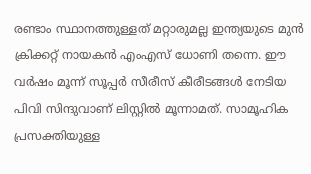രണ്ടാം സ്ഥാനത്തുള്ളത് മറ്റാരുമല്ല ഇന്ത്യയുടെ മുന്‍ ക്രിക്കറ്റ് നായകന്‍ എംഎസ് ധോണി തന്നെ. ഈ വര്‍ഷം മൂന്ന് സൂപ്പര്‍ സീരീസ് കീരീടങ്ങള്‍ നേടിയ പിവി സിന്ദുവാണ് ലിസ്റ്റില്‍ മൂന്നാമത്. സാമൂഹിക പ്രസക്തിയുള്ള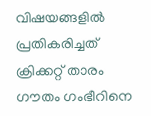വിഷയങ്ങളില്‍ പ്രതികരിച്ചത് ക്രിക്കറ്റ് താരം ഗൗതം ഗംഭീറിനെ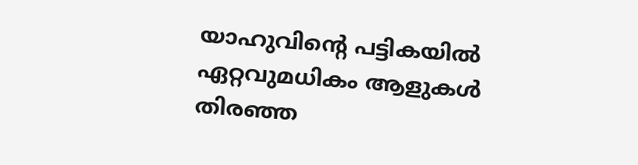യാഹുവിന്റെ പട്ടികയില്‍ ഏറ്റവുമധികം ആളുകള്‍ തിരഞ്ഞ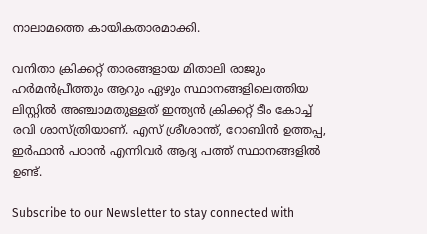നാലാമത്തെ കായികതാരമാക്കി.

വനിതാ ക്രിക്കറ്റ് താരങ്ങളായ മിതാലി രാജും ഹര്‍മന്‍പ്രീത്തും ആറും ഏഴും സ്ഥാനങ്ങളിലെത്തിയ ലിസ്റ്റില്‍ അഞ്ചാമതുള്ളത് ഇന്ത്യന്‍ ക്രിക്കറ്റ് ടീം കോച്ച് രവി ശാസ്ത്രിയാണ്. എസ് ശ്രീശാന്ത്, റോബിന്‍ ഉത്തപ്പ, ഇര്‍ഫാന്‍ പഠാന്‍ എന്നിവര്‍ ആദ്യ പത്ത് സ്ഥാനങ്ങളില്‍ ഉണ്ട്.

Subscribe to our Newsletter to stay connected with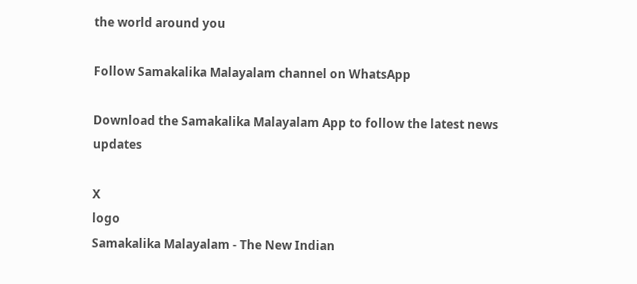the world around you

Follow Samakalika Malayalam channel on WhatsApp

Download the Samakalika Malayalam App to follow the latest news updates

X
logo
Samakalika Malayalam - The New Indian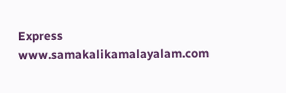Express
www.samakalikamalayalam.com